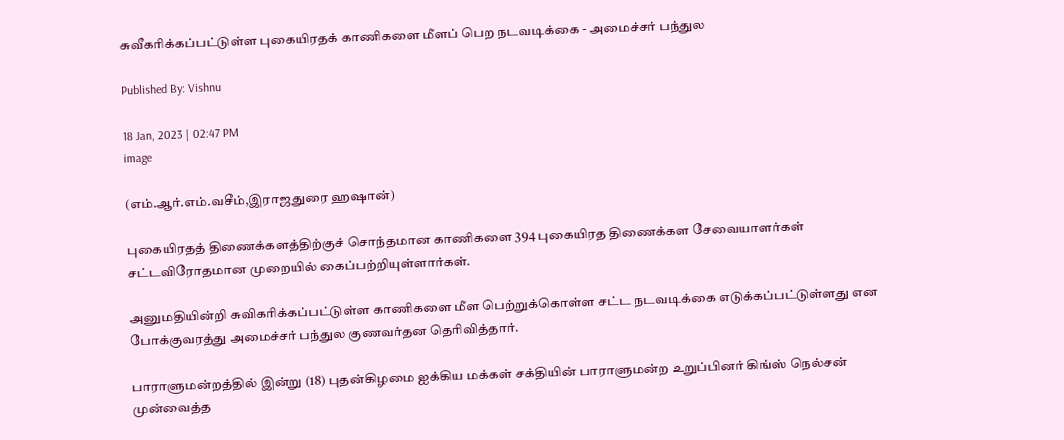சுவீகரிக்கப்பட்டுள்ள புகையிரதக் காணிகளை மீளப் பெற நடவடிக்கை - அமைச்சர் பந்துல

Published By: Vishnu

18 Jan, 2023 | 02:47 PM
image

(எம்.ஆர்.எம்.வசீம்,இராஜதுரை ஹஷான்)

புகையிரதத் திணைக்களத்திற்குச் சொந்தமான காணிகளை 394 புகையிரத திணைக்கள சேவையாளர்கள் சட்டவிரோதமான முறையில் கைப்பற்றியுள்ளார்கள்.

அனுமதியின்றி சுவிகரிக்கப்பட்டுள்ள காணிகளை மீள பெற்றுக்கொள்ள சட்ட நடவடிக்கை எடுக்கப்பட்டுள்ளது என போக்குவரத்து அமைச்சர் பந்துல குணவர்தன தெரிவித்தார்.

பாராளுமன்றத்தில் இன்று (18) புதன்கிழமை ஐக்கிய மக்கள் சக்தியின் பாராளுமன்ற உறுப்பினர் கிங்ஸ் நெல்சன் முன்வைத்த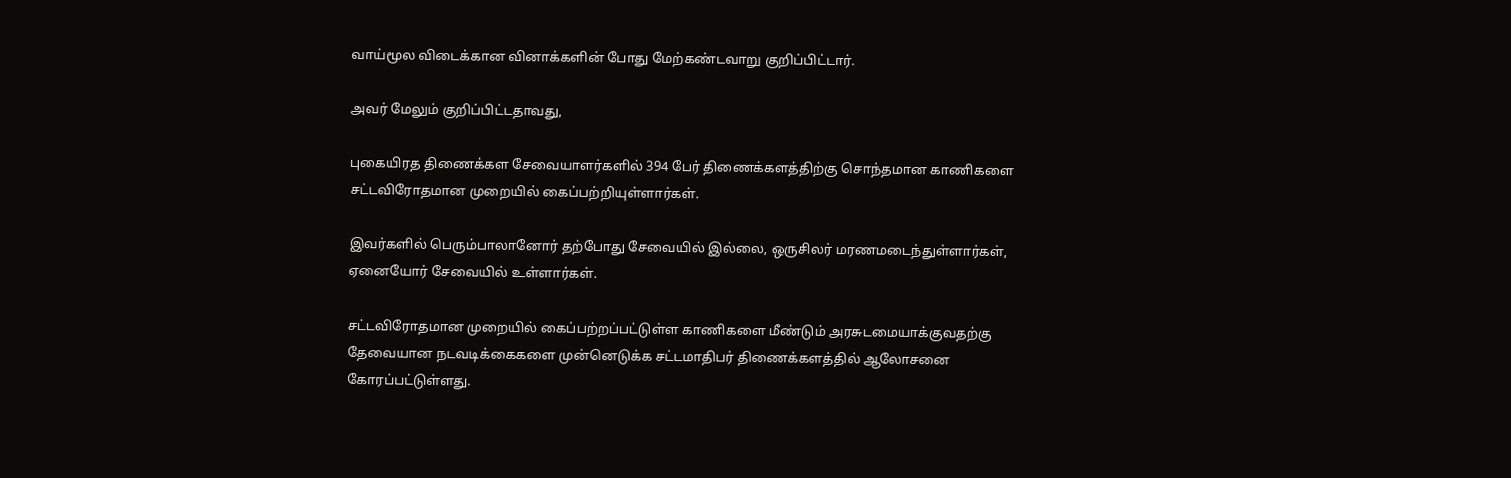வாய்மூல விடைக்கான வினாக்களின் போது மேற்கண்டவாறு குறிப்பிட்டார்.

அவர் மேலும் குறிப்பிட்டதாவது,

புகையிரத திணைக்கள சேவையாளர்களில் 394 பேர் திணைக்களத்திற்கு சொந்தமான காணிகளை சட்டவிரோதமான முறையில் கைப்பற்றியுள்ளார்கள்.

இவர்களில் பெரும்பாலானோர் தற்போது சேவையில் இல்லை, ஒருசிலர் மரணமடைந்துள்ளார்கள், ஏனையோர் சேவையில் உள்ளார்கள்.

சட்டவிரோதமான முறையில் கைப்பற்றப்பட்டுள்ள காணிகளை மீண்டும் அரசுடமையாக்குவதற்கு தேவையான நடவடிக்கைகளை முன்னெடுக்க சட்டமாதிபர் திணைக்களத்தில் ஆலோசனை கோரப்பட்டுள்ளது.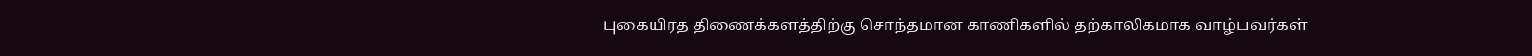புகையிரத திணைக்களத்திற்கு சொந்தமான காணிகளில் தற்காலிகமாக வாழ்பவர்கள்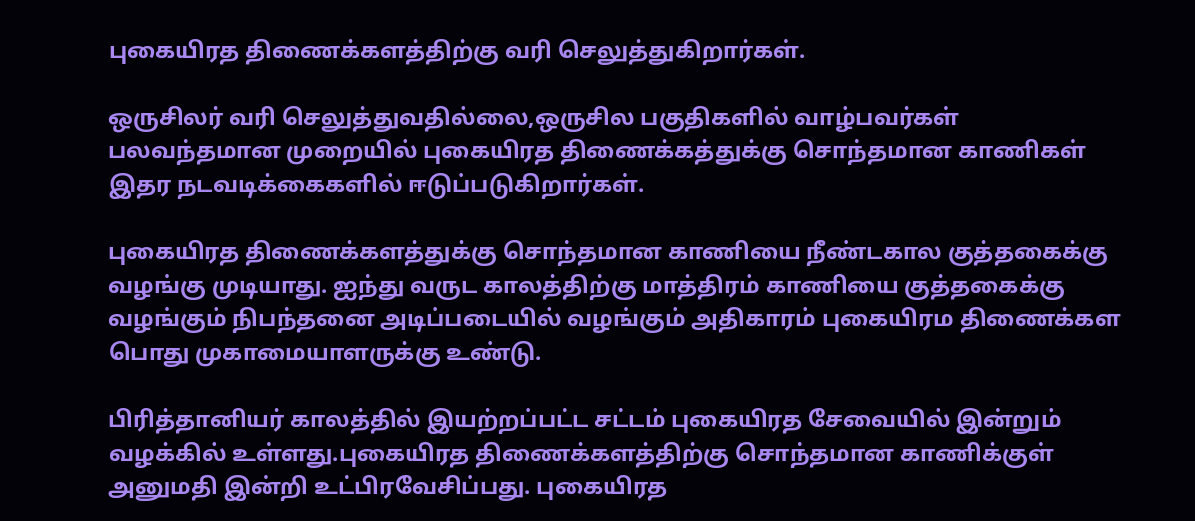புகையிரத திணைக்களத்திற்கு வரி செலுத்துகிறார்கள்.

ஒருசிலர் வரி செலுத்துவதில்லை,ஒருசில பகுதிகளில் வாழ்பவர்கள் பலவந்தமான முறையில் புகையிரத திணைக்கத்துக்கு சொந்தமான காணிகள் இதர நடவடிக்கைகளில் ஈடுப்படுகிறார்கள்.

புகையிரத திணைக்களத்துக்கு சொந்தமான காணியை நீண்டகால குத்தகைக்கு வழங்கு முடியாது. ஐந்து வருட காலத்திற்கு மாத்திரம் காணியை குத்தகைக்கு வழங்கும் நிபந்தனை அடிப்படையில் வழங்கும் அதிகாரம் புகையிரம திணைக்கள பொது முகாமையாளருக்கு உண்டு.

பிரித்தானியர் காலத்தில் இயற்றப்பட்ட சட்டம் புகையிரத சேவையில் இன்றும் வழக்கில் உள்ளது.புகையிரத திணைக்களத்திற்கு சொந்தமான காணிக்குள் அனுமதி இன்றி உட்பிரவேசிப்பது. புகையிரத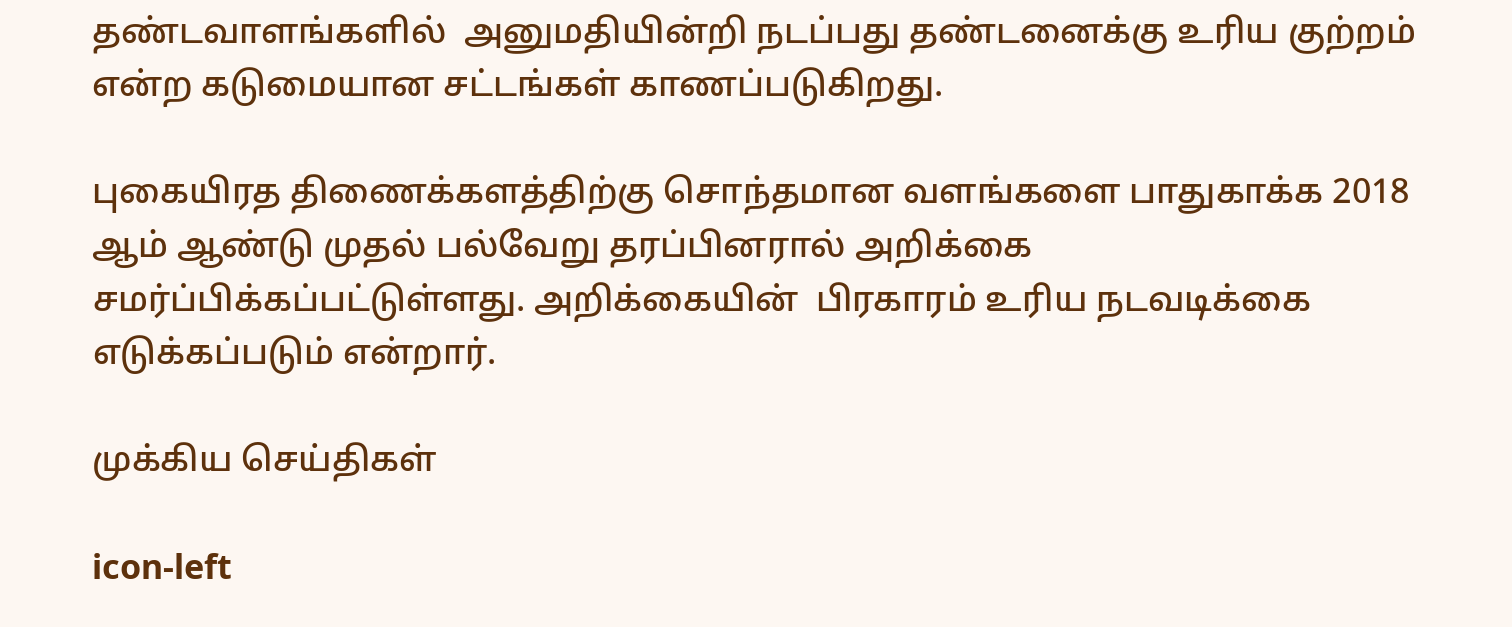தண்டவாளங்களில்  அனுமதியின்றி நடப்பது தண்டனைக்கு உரிய குற்றம் என்ற கடுமையான சட்டங்கள் காணப்படுகிறது.

புகையிரத திணைக்களத்திற்கு சொந்தமான வளங்களை பாதுகாக்க 2018 ஆம் ஆண்டு முதல் பல்வேறு தரப்பினரால் அறிக்கை சமர்ப்பிக்கப்பட்டுள்ளது. அறிக்கையின்  பிரகாரம் உரிய நடவடிக்கை எடுக்கப்படும் என்றார்.

முக்கிய செய்திகள்

icon-left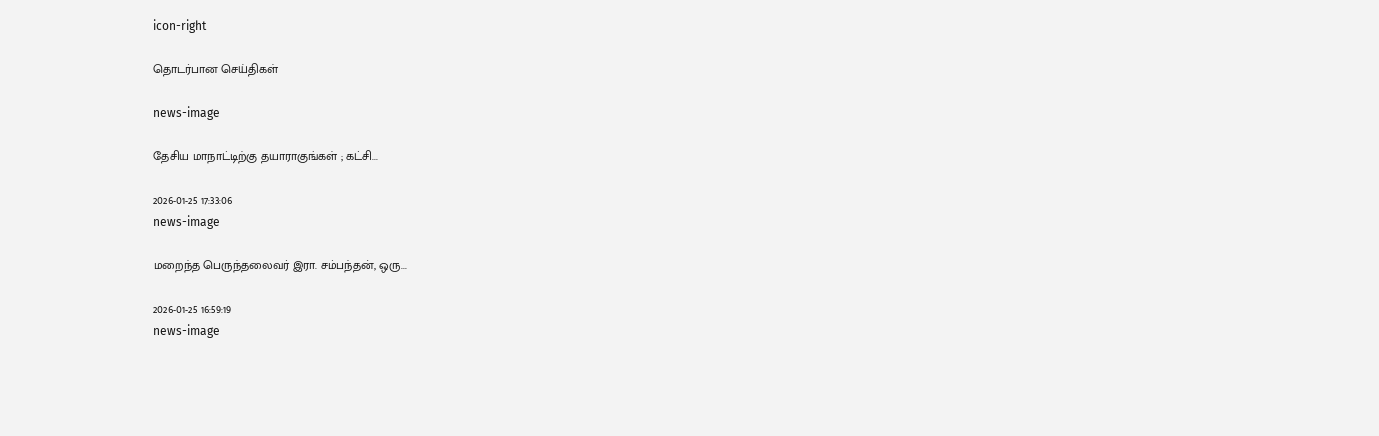icon-right

தொடர்பான செய்திகள்

news-image

தேசிய மாநாட்டிற்கு தயாராகுங்கள் ; கட்சி...

2026-01-25 17:33:06
news-image

மறைந்த பெருந்தலைவர் இரா. சம்பந்தன், ஒரு...

2026-01-25 16:59:19
news-image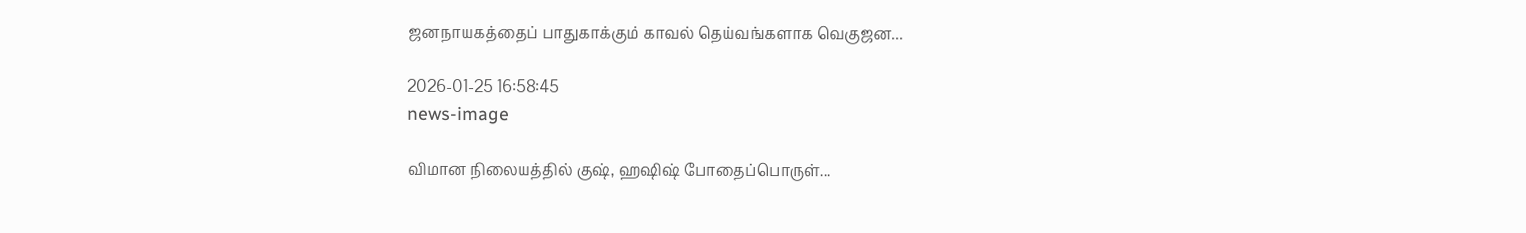ஜனநாயகத்தைப் பாதுகாக்கும் காவல் தெய்வங்களாக வெகுஜன...

2026-01-25 16:58:45
news-image

விமான நிலையத்தில் குஷ், ஹஷிஷ் போதைப்பொருள்...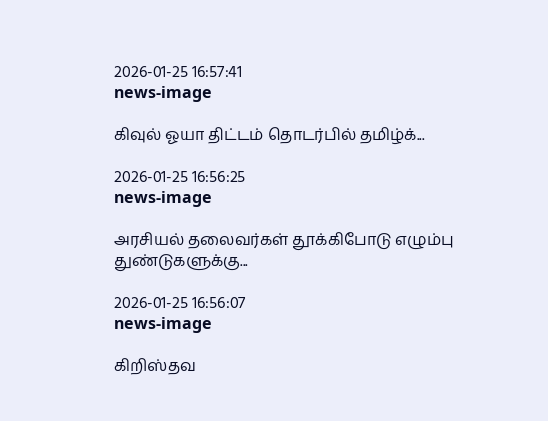2026-01-25 16:57:41
news-image

கிவுல் ஓயா திட்டம் தொடர்பில் தமிழ்க்...

2026-01-25 16:56:25
news-image

அரசியல் தலைவர்கள் தூக்கிபோடு எழும்பு துண்டுகளுக்கு...

2026-01-25 16:56:07
news-image

கிறிஸ்தவ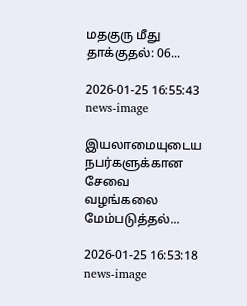மதகுரு மீது தாக்குதல்: 06...

2026-01-25 16:55:43
news-image

இயலாமையுடைய நபர்களுக்கான சேவை வழங்கலை மேம்படுத்தல்...

2026-01-25 16:53:18
news-image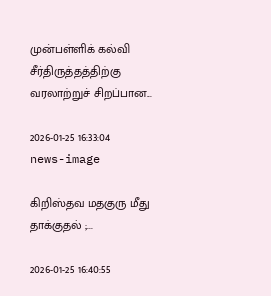முன்பள்ளிக் கல்வி சீர்திருத்தத்திற்கு வரலாற்றுச் சிறப்பான...

2026-01-25 16:33:04
news-image

கிறிஸ்தவ மதகுரு மீது தாக்குதல் ;...

2026-01-25 16:40:55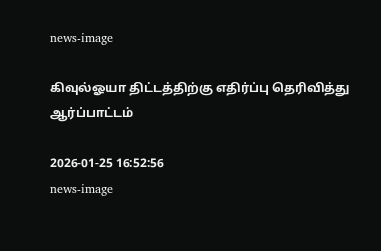news-image

கிவுல்ஓயா திட்டத்திற்கு எதிர்ப்பு தெரிவித்து ஆர்ப்பாட்டம்

2026-01-25 16:52:56
news-image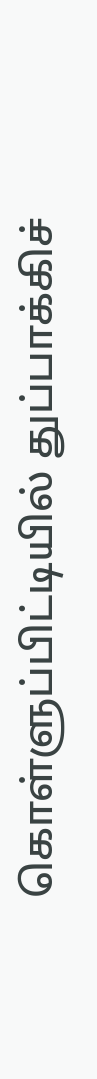கொள்ளுப்பிட்டியில் துப்பாக்கிச்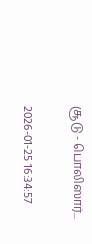சூடு - பொலிஸார்...

2026-01-25 16:34:57